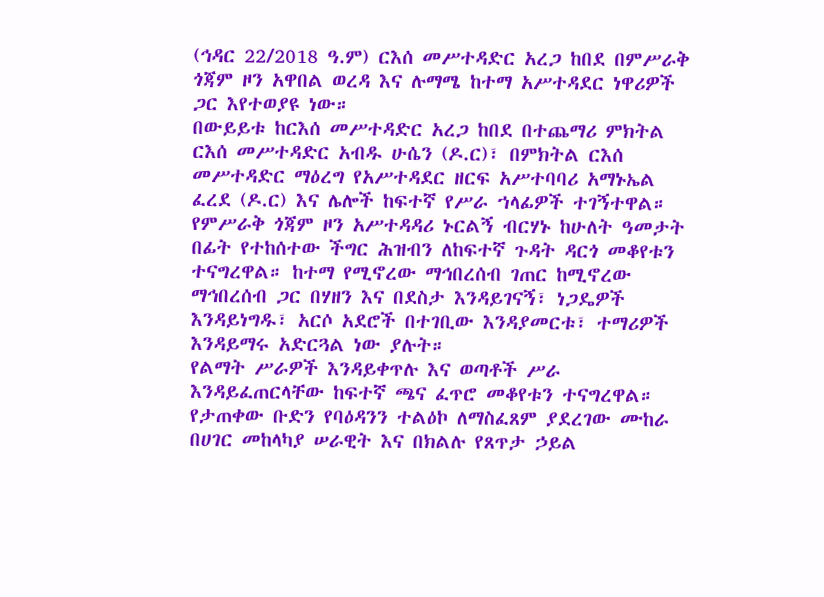(ኅዳር 22/2018 ዓ.ም) ርእሰ መሥተዳድር አረጋ ከበደ በምሥራቅ ጎጃም ዞን አዋበል ወረዳ እና ሉማሜ ከተማ አሥተዳደር ነዋሪዎች ጋር እየተወያዩ ነው።
በውይይቱ ከርእሰ መሥተዳድር አረጋ ከበደ በተጨማሪ ምክትል ርእሰ መሥተዳድር አብዱ ሁሴን (ዶ.ር)፣ በምክትል ርእሰ መሥተዳድር ማዕረግ የአሥተዳደር ዘርፍ አሥተባባሪ አማኑኤል ፈረደ (ዶ.ር) እና ሌሎች ከፍተኛ የሥራ ኀላፊዎች ተገኝተዋል።
የምሥራቅ ጎጃም ዞን አሥተዳዳሪ ኑርልኝ ብርሃኑ ከሁለት ዓመታት በፊት የተከሰተው ችግር ሕዝብን ለከፍተኛ ጉዳት ዳርጎ መቆየቱን ተናግረዋል። ከተማ የሚኖረው ማኅበረሰብ ገጠር ከሚኖረው ማኅበረሰብ ጋር በሃዘን እና በደስታ እንዳይገናኝ፣ ነጋዴዎች እንዳይነግዱ፣ አርሶ አደሮች በተገቢው እንዳያመርቱ፣ ተማሪዎች እንዳይማሩ አድርጓል ነው ያሉት።
የልማት ሥራዎች እንዳይቀጥሉ እና ወጣቶች ሥራ እንዳይፈጠርላቸው ከፍተኛ ጫና ፈጥሮ መቆየቱን ተናግረዋል። የታጠቀው ቡድን የባዕዳንን ተልዕኮ ለማስፈጸም ያደረገው ሙከራ በሀገር መከላካያ ሠራዊት እና በክልሉ የጸጥታ ኃይል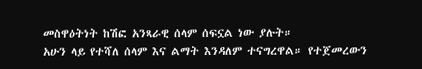መስዋዕትነት ከሽፎ አንጻራዊ ሰላም ሰፍኗል ነው ያሉት።
አሁን ላይ የተሻለ ሰላም እና ልማት እንዳለም ተናግረዋል። የተጀመረውን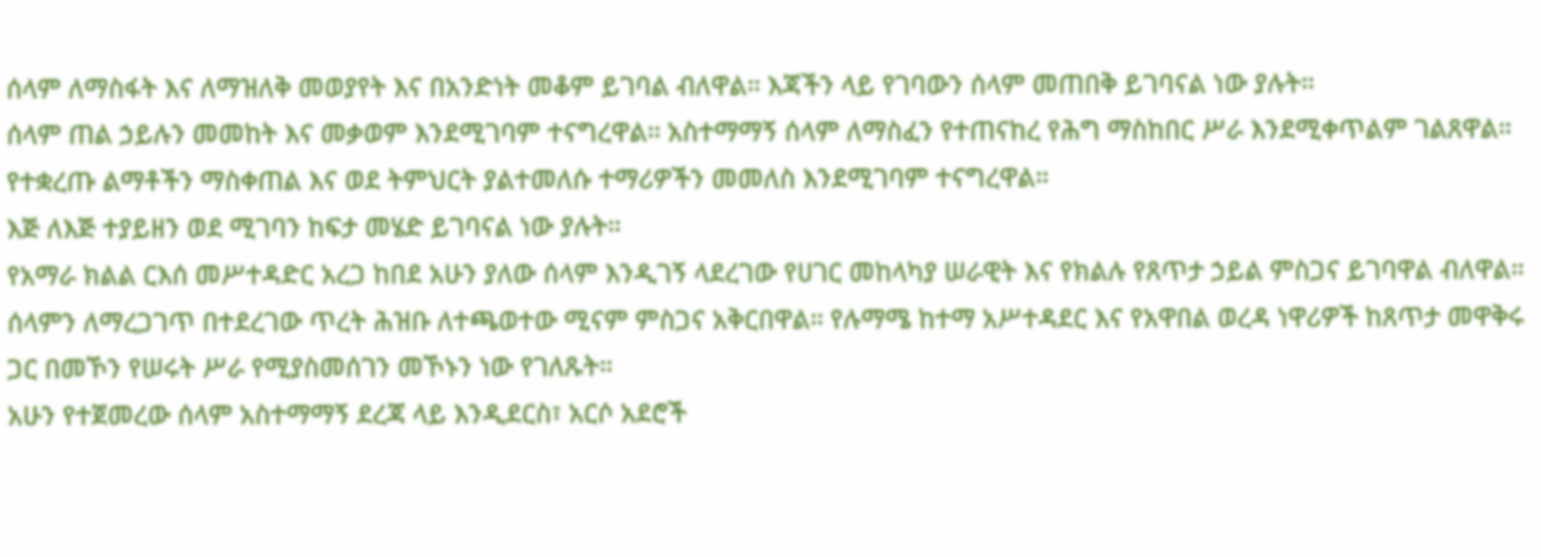ሰላም ለማስፋት እና ለማዝለቅ መወያየት እና በአንድነት መቆም ይገባል ብለዋል። እጃችን ላይ የገባውን ሰላም መጠበቅ ይገባናል ነው ያሉት።
ሰላም ጠል ኃይሉን መመከት እና መቃወም እንደሚገባም ተናግረዋል። አስተማማኝ ሰላም ለማስፈን የተጠናከረ የሕግ ማስከበር ሥራ እንደሚቀጥልም ገልጸዋል። የተቋረጡ ልማቶችን ማስቀጠል እና ወደ ትምህርት ያልተመለሱ ተማሪዎችን መመለስ እንደሚገባም ተናግረዋል።
እጅ ለእጅ ተያይዘን ወደ ሚገባን ከፍታ መሄድ ይገባናል ነው ያሉት።
የአማራ ክልል ርእሰ መሥተዳድር አረጋ ከበደ አሁን ያለው ሰላም እንዲገኝ ላደረገው የሀገር መከላካያ ሠራዊት እና የክልሉ የጸጥታ ኃይል ምስጋና ይገባዋል ብለዋል።
ሰላምን ለማረጋገጥ በተደረገው ጥረት ሕዝቡ ለተጫወተው ሚናም ምስጋና አቅርበዋል። የሉማሜ ከተማ አሥተዳደር እና የአዋበል ወረዳ ነዋሪዎች ከጸጥታ መዋቅሩ ጋር በመኾን የሠሩት ሥራ የሚያስመሰገን መኾኑን ነው የገለጹት።
አሁን የተጀመረው ሰላም አስተማማኝ ደረጃ ላይ እንዲደርስ፣ አርሶ አደሮች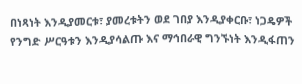በነጻነት እንዲያመርቱ፣ ያመረቱትን ወደ ገበያ እንዲያቀርቡ፣ ነጋዴዎች የንግድ ሥርዓቱን እንዲያሳልጡ እና ማኅበራዊ ግንኙነት እንዲፋጠን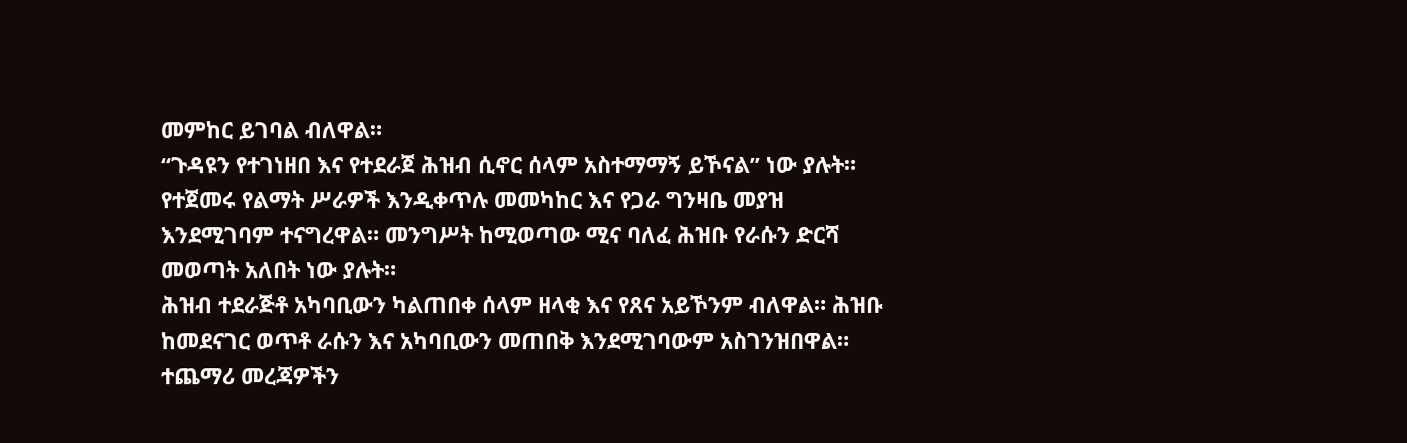መምከር ይገባል ብለዋል።
“ጉዳዩን የተገነዘበ እና የተደራጀ ሕዝብ ሲኖር ሰላም አስተማማኝ ይኾናል” ነው ያሉት። የተጀመሩ የልማት ሥራዎች እንዲቀጥሉ መመካከር እና የጋራ ግንዛቤ መያዝ እንደሚገባም ተናግረዋል። መንግሥት ከሚወጣው ሚና ባለፈ ሕዝቡ የራሱን ድርሻ መወጣት አለበት ነው ያሉት።
ሕዝብ ተደራጅቶ አካባቢውን ካልጠበቀ ሰላም ዘላቂ እና የጸና አይኾንም ብለዋል። ሕዝቡ ከመደናገር ወጥቶ ራሱን እና አካባቢውን መጠበቅ እንደሚገባውም አስገንዝበዋል።
ተጨማሪ መረጃዎችን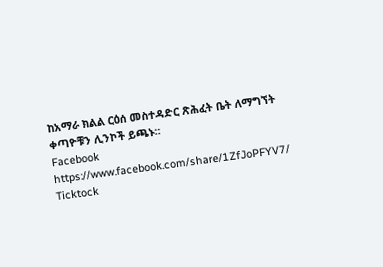ከአማራ ክልል ርዕሰ መስተዳድር ጽሕፈት ቤት ለማግኘት ቀጣዮቹን ሊንኮች ይጫኑ።
Facebook https://www.facebook.com/share/1ZfJoPFYV7/
Ticktock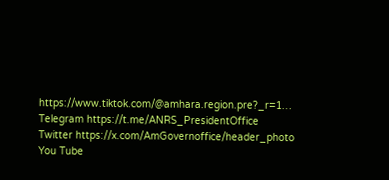https://www.tiktok.com/@amhara.region.pre?_r=1…
Telegram https://t.me/ANRS_PresidentOffice
Twitter https://x.com/AmGovernoffice/header_photo
You Tube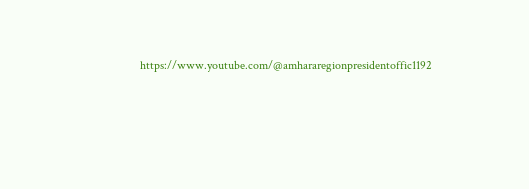https://www.youtube.com/@amhararegionpresidentoffic1192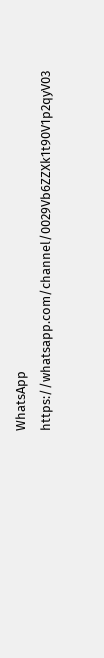WhatsApp https://whatsapp.com/channel/0029Vb6ZZXk1t90V1p2qyV03